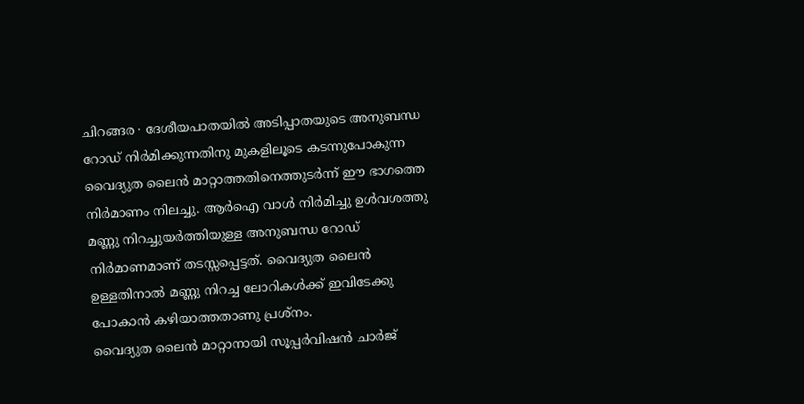ചിറങ്ങര ∙ ദേശീയപാതയിൽ അടിപ്പാതയുടെ അനുബന്ധ റോഡ് നിർമിക്കുന്നതിനു മുകളിലൂടെ കടന്നുപോകുന്ന വൈദ്യുത ലൈൻ മാറ്റാത്തതിനെത്തുടർന്ന് ഈ ഭാഗത്തെ നിർമാണം നിലച്ചു. ആർഐ വാൾ നിർമിച്ചു ഉൾവശത്തു മണ്ണു നിറച്ചുയർത്തിയുള്ള അനുബന്ധ റോഡ് നിർമാണമാണ് തടസ്സപ്പെട്ടത്. വൈദ്യുത ലൈൻ ഉള്ളതിനാൽ മണ്ണു നിറച്ച ലോറികൾക്ക് ഇവിടേക്കു പോകാൻ കഴിയാത്തതാണു പ്രശ്നം.
വൈദ്യുത ലൈൻ മാറ്റാനായി സൂപ്പർവിഷൻ ചാർജ്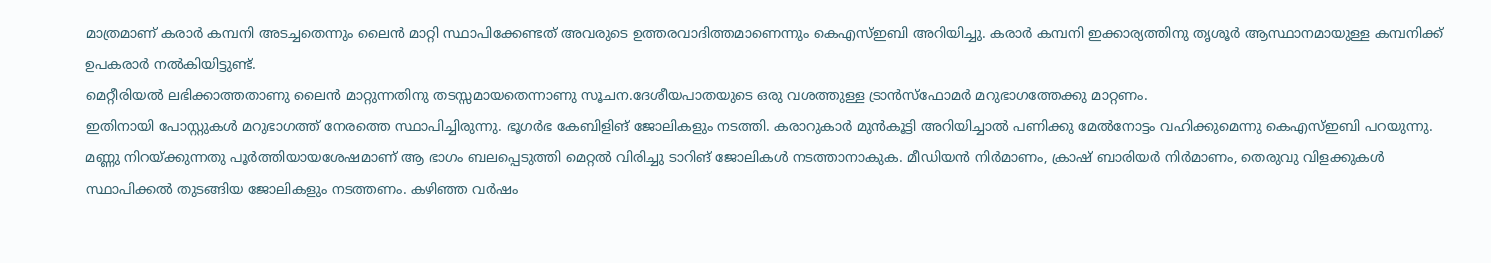മാത്രമാണ് കരാർ കമ്പനി അടച്ചതെന്നും ലൈൻ മാറ്റി സ്ഥാപിക്കേണ്ടത് അവരുടെ ഉത്തരവാദിത്തമാണെന്നും കെഎസ്ഇബി അറിയിച്ചു. കരാർ കമ്പനി ഇക്കാര്യത്തിനു തൃശൂർ ആസ്ഥാനമായുള്ള കമ്പനിക്ക് ഉപകരാർ നൽകിയിട്ടുണ്ട്.
മെറ്റീരിയൽ ലഭിക്കാത്തതാണു ലൈൻ മാറ്റുന്നതിനു തടസ്സമായതെന്നാണു സൂചന.ദേശീയപാതയുടെ ഒരു വശത്തുള്ള ട്രാൻസ്ഫോമർ മറുഭാഗത്തേക്കു മാറ്റണം.
ഇതിനായി പോസ്റ്റുകൾ മറുഭാഗത്ത് നേരത്തെ സ്ഥാപിച്ചിരുന്നു. ഭൂഗർഭ കേബിളിങ് ജോലികളും നടത്തി. കരാറുകാർ മുൻകൂട്ടി അറിയിച്ചാൽ പണിക്കു മേൽനോട്ടം വഹിക്കുമെന്നു കെഎസ്ഇബി പറയുന്നു.
മണ്ണു നിറയ്ക്കുന്നതു പൂർത്തിയായശേഷമാണ് ആ ഭാഗം ബലപ്പെടുത്തി മെറ്റൽ വിരിച്ചു ടാറിങ് ജോലികൾ നടത്താനാകുക. മീഡിയൻ നിർമാണം, ക്രാഷ് ബാരിയർ നിർമാണം, തെരുവു വിളക്കുകൾ സ്ഥാപിക്കൽ തുടങ്ങിയ ജോലികളും നടത്തണം. കഴിഞ്ഞ വർഷം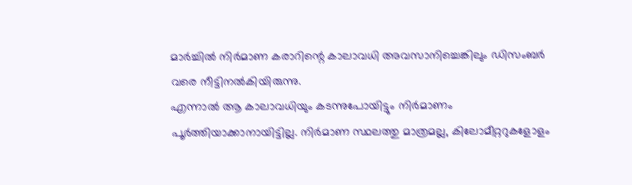മാർച്ചിൽ നിർമാണ കരാറിന്റെ കാലാവധി അവസാനിച്ചെങ്കിലും ഡിസംബർ വരെ നീട്ടിനൽകിയിരുന്നു.
എന്നാൽ ആ കാലാവധിയും കടന്നുപോയിട്ടും നിർമാണം പൂർത്തിയാക്കാനായിട്ടില്ല. നിർമാണ സ്ഥലത്തു മാത്രമല്ല, കിലോമീറ്ററുകളോളം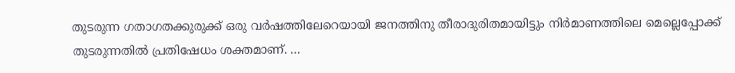തുടരുന്ന ഗതാഗതക്കുരുക്ക് ഒരു വർഷത്തിലേറെയായി ജനത്തിനു തീരാദുരിതമായിട്ടും നിർമാണത്തിലെ മെല്ലെപ്പോക്ക് തുടരുന്നതിൽ പ്രതിഷേധം ശക്തമാണ്. …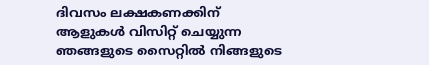ദിവസം ലക്ഷകണക്കിന് ആളുകൾ വിസിറ്റ് ചെയ്യുന്ന ഞങ്ങളുടെ സൈറ്റിൽ നിങ്ങളുടെ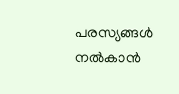പരസ്യങ്ങൾ നൽകാൻ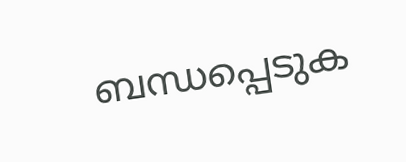ബന്ധപ്പെടുക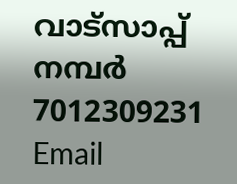വാട്സാപ്പ് നമ്പർ 7012309231 Email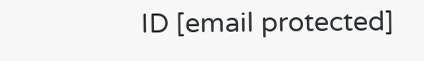ID [email protected]